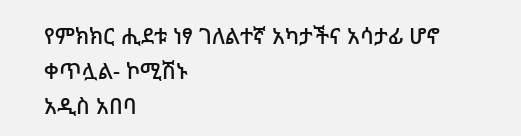የምክክር ሒደቱ ነፃ ገለልተኛ አካታችና አሳታፊ ሆኖ ቀጥሏል- ኮሚሽኑ
አዲስ አበባ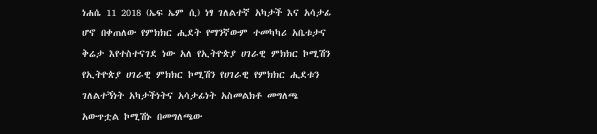ነሐሴ 11 2018 (ኤፍ ኤም ሲ) ነፃ ገለልተኛ አካታች እና አሳታፊ ሆኖ በቀጠለው የምክክር ሒደት የማንኛውም ተመካካሪ አቤቱታና ቅሬታ እየተስተናገደ ነው አለ የኢትዮጵያ ሀገራዊ ምክክር ኮሚሽን የኢትዮጵያ ሀገራዊ ምክክር ኮሚሽን የሀገራዊ የምክክር ሒደቱን ገለልተኝነት አካታችነትና አሳታፊነት አስመልክቶ መግለጫ አውጥቷል ኮሚሽኑ በመግለጫው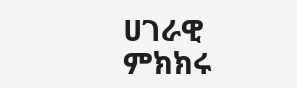ሀገራዊ ምክክሩ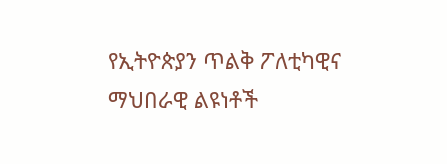የኢትዮጵያን ጥልቅ ፖለቲካዊና ማህበራዊ ልዩነቶች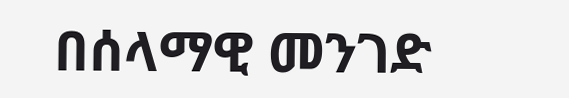በሰላማዊ መንገድ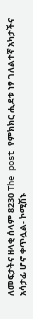ለመፍታትና ዘላቂ ሰላም 8230 The post የምክክር ሒደቱ ነፃ ገለልተኛ አካታችና አሳታፊ ሆኖ ቀጥሏል- ኮሚሽኑ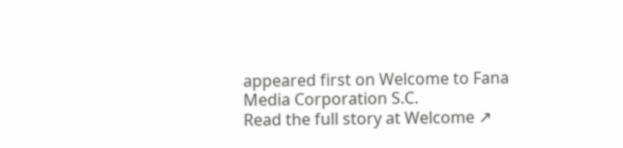appeared first on Welcome to Fana Media Corporation S.C.
Read the full story at Welcome ↗